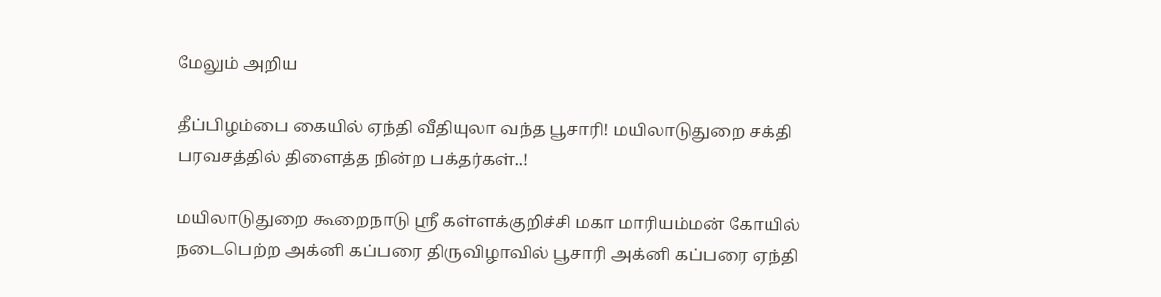மேலும் அறிய

தீப்பிழம்பை கையில் ஏந்தி வீதியுலா வந்த பூசாரி! மயிலாடுதுறை சக்தி பரவசத்தில் திளைத்த நின்ற பக்தர்கள்..!

மயிலாடுதுறை கூறைநாடு ஸ்ரீ கள்ளக்குறிச்சி மகா மாரியம்மன் கோயில் நடைபெற்ற அக்னி கப்பரை திருவிழாவில் பூசாரி அக்னி கப்பரை ஏந்தி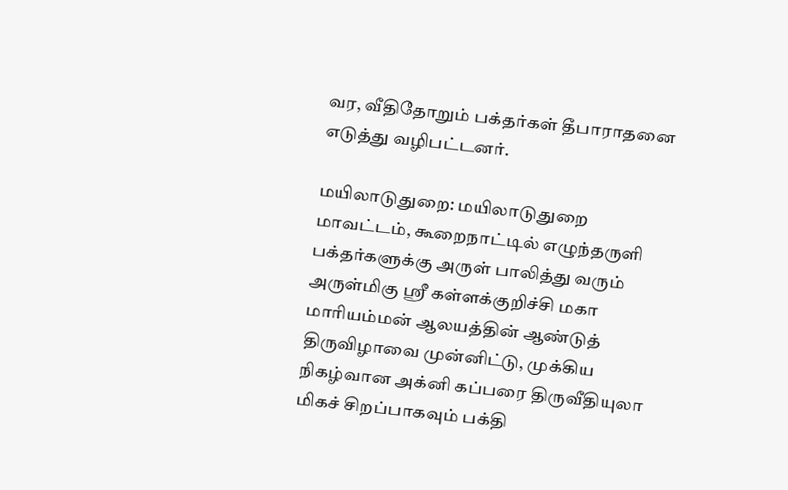வர, வீதிதோறும் பக்தர்கள் தீபாராதனை எடுத்து வழிபட்டனர்.

மயிலாடுதுறை: மயிலாடுதுறை மாவட்டம், கூறைநாட்டில் எழுந்தருளி பக்தர்களுக்கு அருள் பாலித்து வரும் அருள்மிகு ஸ்ரீ கள்ளக்குறிச்சி மகா மாரியம்மன் ஆலயத்தின் ஆண்டுத் திருவிழாவை முன்னிட்டு, முக்கிய நிகழ்வான அக்னி கப்பரை திருவீதியுலா மிகச் சிறப்பாகவும் பக்தி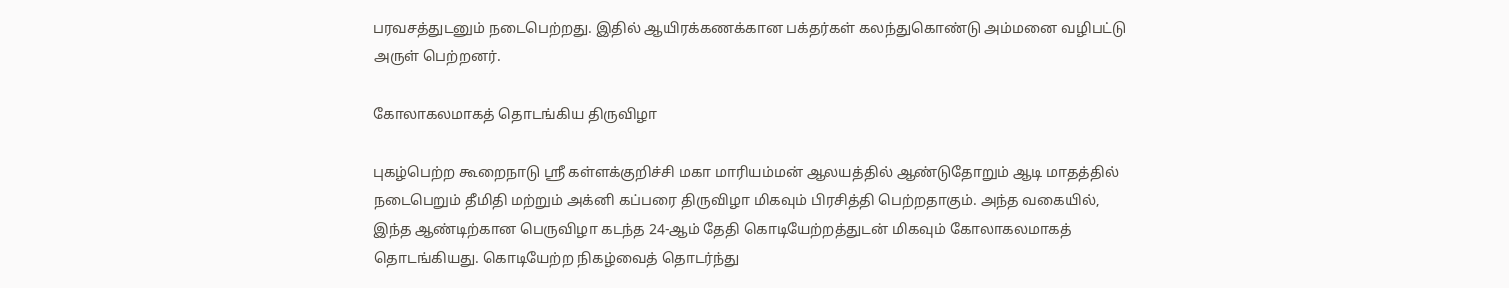பரவசத்துடனும் நடைபெற்றது. இதில் ஆயிரக்கணக்கான பக்தர்கள் கலந்துகொண்டு அம்மனை வழிபட்டு அருள் பெற்றனர்.

கோலாகலமாகத் தொடங்கிய திருவிழா

புகழ்பெற்ற கூறைநாடு ஸ்ரீ கள்ளக்குறிச்சி மகா மாரியம்மன் ஆலயத்தில் ஆண்டுதோறும் ஆடி மாதத்தில் நடைபெறும் தீமிதி மற்றும் அக்னி கப்பரை திருவிழா மிகவும் பிரசித்தி பெற்றதாகும். அந்த வகையில், இந்த ஆண்டிற்கான பெருவிழா கடந்த 24-ஆம் தேதி கொடியேற்றத்துடன் மிகவும் கோலாகலமாகத் தொடங்கியது. கொடியேற்ற நிகழ்வைத் தொடர்ந்து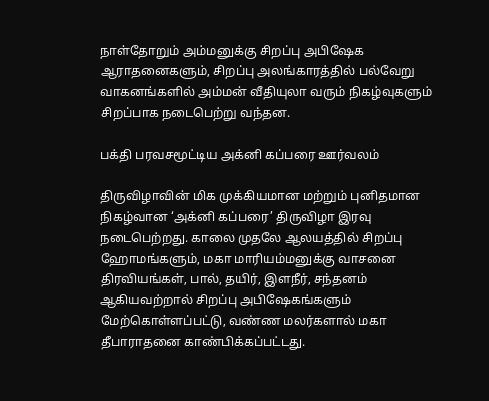நாள்தோறும் அம்மனுக்கு சிறப்பு அபிஷேக ஆராதனைகளும், சிறப்பு அலங்காரத்தில் பல்வேறு வாகனங்களில் அம்மன் வீதியுலா வரும் நிகழ்வுகளும் சிறப்பாக நடைபெற்று வந்தன.

பக்தி பரவசமூட்டிய அக்னி கப்பரை ஊர்வலம்

திருவிழாவின் மிக முக்கியமான மற்றும் புனிதமான நிகழ்வான ‘அக்னி கப்பரை’ திருவிழா இரவு நடைபெற்றது. காலை முதலே ஆலயத்தில் சிறப்பு ஹோமங்களும், மகா மாரியம்மனுக்கு வாசனை திரவியங்கள், பால், தயிர், இளநீர், சந்தனம் ஆகியவற்றால் சிறப்பு அபிஷேகங்களும் மேற்கொள்ளப்பட்டு, வண்ண மலர்களால் மகா தீபாராதனை காண்பிக்கப்பட்டது.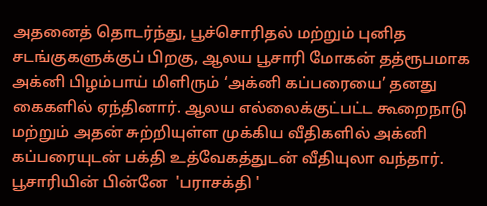அதனைத் தொடர்ந்து, பூச்சொரிதல் மற்றும் புனித சடங்குகளுக்குப் பிறகு, ஆலய பூசாரி மோகன் தத்ரூபமாக அக்னி பிழம்பாய் மிளிரும் ‘அக்னி கப்பரையை’ தனது கைகளில் ஏந்தினார். ஆலய எல்லைக்குட்பட்ட கூறைநாடு மற்றும் அதன் சுற்றியுள்ள முக்கிய வீதிகளில் அக்னி கப்பரையுடன் பக்தி உத்வேகத்துடன் வீதியுலா வந்தார். பூசாரியின் பின்னே  'பராசக்தி '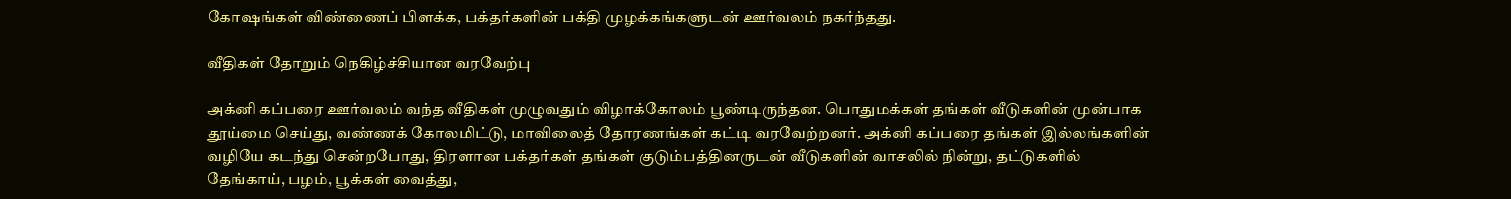கோஷங்கள் விண்ணைப் பிளக்க, பக்தர்களின் பக்தி முழக்கங்களுடன் ஊர்வலம் நகர்ந்தது.

வீதிகள் தோறும் நெகிழ்ச்சியான வரவேற்பு

அக்னி கப்பரை ஊர்வலம் வந்த வீதிகள் முழுவதும் விழாக்கோலம் பூண்டிருந்தன. பொதுமக்கள் தங்கள் வீடுகளின் முன்பாக தூய்மை செய்து, வண்ணக் கோலமிட்டு, மாவிலைத் தோரணங்கள் கட்டி வரவேற்றனர். அக்னி கப்பரை தங்கள் இல்லங்களின் வழியே கடந்து சென்றபோது, திரளான பக்தர்கள் தங்கள் குடும்பத்தினருடன் வீடுகளின் வாசலில் நின்று, தட்டுகளில் தேங்காய், பழம், பூக்கள் வைத்து,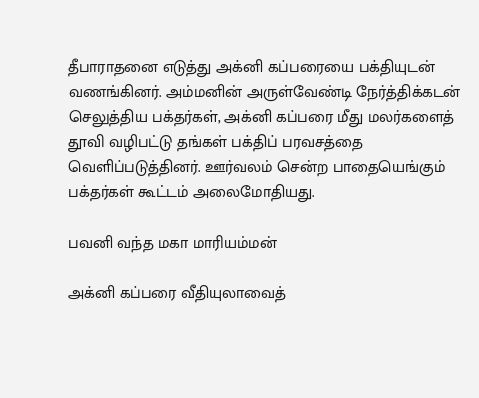தீபாராதனை எடுத்து அக்னி கப்பரையை பக்தியுடன் வணங்கினர். அம்மனின் அருள்வேண்டி நேர்த்திக்கடன் செலுத்திய பக்தர்கள், அக்னி கப்பரை மீது மலர்களைத் தூவி வழிபட்டு தங்கள் பக்திப் பரவசத்தை வெளிப்படுத்தினர். ஊர்வலம் சென்ற பாதையெங்கும் பக்தர்கள் கூட்டம் அலைமோதியது.

பவனி வந்த மகா மாரியம்மன்

அக்னி கப்பரை வீதியுலாவைத்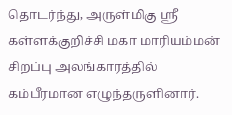தொடர்ந்து, அருள்மிகு ஸ்ரீ கள்ளக்குறிச்சி மகா மாரியம்மன் சிறப்பு அலங்காரத்தில் கம்பீரமான எழுந்தருளினார்.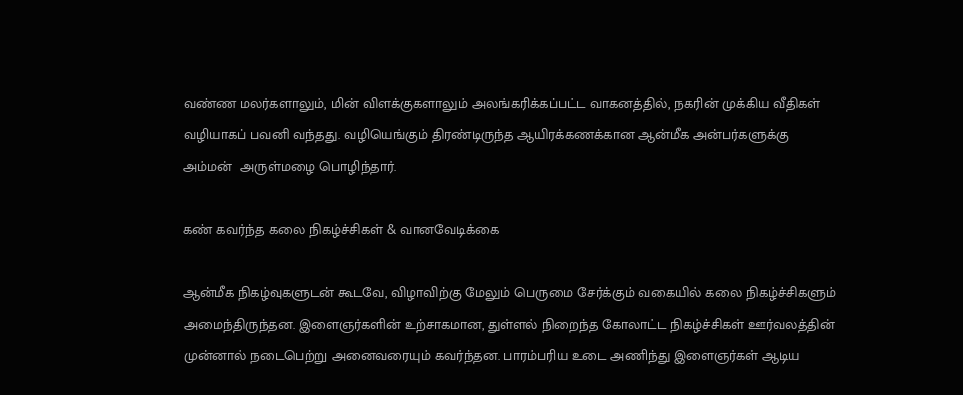வண்ண மலர்களாலும், மின் விளக்குகளாலும் அலங்கரிக்கப்பட்ட வாகனத்தில், நகரின் முக்கிய வீதிகள் வழியாகப் பவனி வந்தது. வழியெங்கும் திரண்டிருந்த ஆயிரக்கணக்கான ஆன்மீக அன்பர்களுக்கு அம்மன்  அருள்மழை பொழிந்தார்.

கண் கவர்ந்த கலை நிகழ்ச்சிகள் & வானவேடிக்கை

ஆன்மீக நிகழ்வுகளுடன் கூடவே, விழாவிற்கு மேலும் பெருமை சேர்க்கும் வகையில் கலை நிகழ்ச்சிகளும் அமைந்திருந்தன. இளைஞர்களின் உற்சாகமான, துள்ளல் நிறைந்த கோலாட்ட நிகழ்ச்சிகள் ஊர்வலத்தின் முன்னால் நடைபெற்று அனைவரையும் கவர்ந்தன. பாரம்பரிய உடை அணிந்து இளைஞர்கள் ஆடிய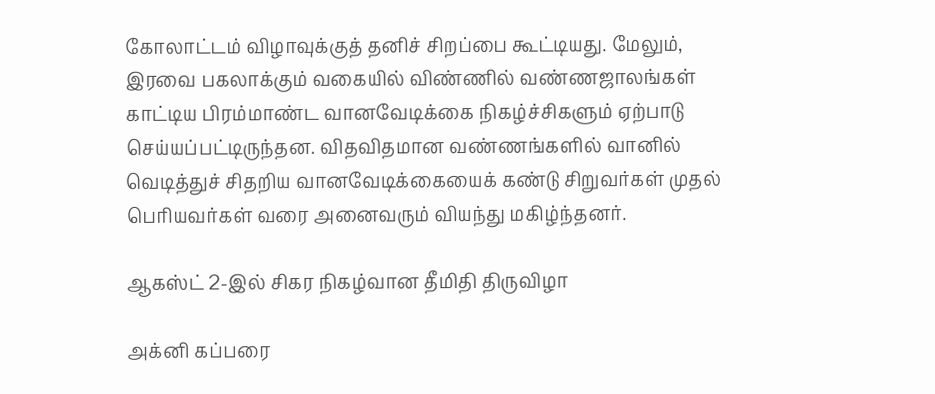கோலாட்டம் விழாவுக்குத் தனிச் சிறப்பை கூட்டியது. மேலும், இரவை பகலாக்கும் வகையில் விண்ணில் வண்ணஜாலங்கள் காட்டிய பிரம்மாண்ட வானவேடிக்கை நிகழ்ச்சிகளும் ஏற்பாடு செய்யப்பட்டிருந்தன. விதவிதமான வண்ணங்களில் வானில் வெடித்துச் சிதறிய வானவேடிக்கையைக் கண்டு சிறுவர்கள் முதல் பெரியவர்கள் வரை அனைவரும் வியந்து மகிழ்ந்தனர்.

ஆகஸ்ட் 2-இல் சிகர நிகழ்வான தீமிதி திருவிழா

அக்னி கப்பரை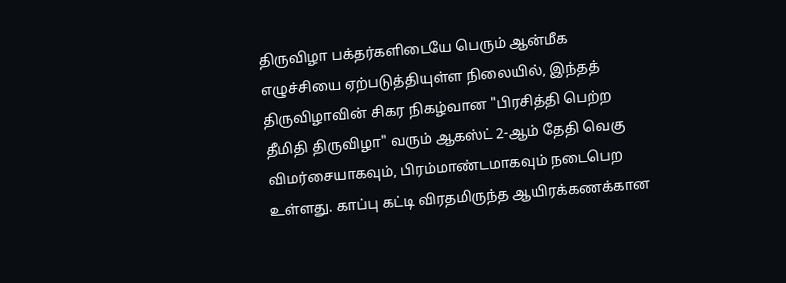திருவிழா பக்தர்களிடையே பெரும் ஆன்மீக எழுச்சியை ஏற்படுத்தியுள்ள நிலையில், இந்தத் திருவிழாவின் சிகர நிகழ்வான "பிரசித்தி பெற்ற தீமிதி திருவிழா" வரும் ஆகஸ்ட் 2-ஆம் தேதி வெகு விமர்சையாகவும், பிரம்மாண்டமாகவும் நடைபெற உள்ளது. காப்பு கட்டி விரதமிருந்த ஆயிரக்கணக்கான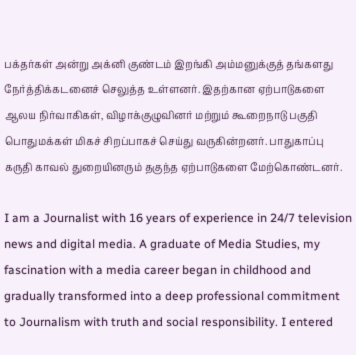பக்தர்கள் அன்று அக்னி குண்டம் இறங்கி அம்மனுக்குத் தங்களது நேர்த்திக்கடனைச் செலுத்த உள்ளனர். இதற்கான ஏற்பாடுகளை ஆலய நிர்வாகிகள், விழாக்குழுவினர் மற்றும் கூறைநாடு பகுதி பொதுமக்கள் மிகச் சிறப்பாகச் செய்து வருகின்றனர். பாதுகாப்பு கருதி காவல் துறையினரும் தகுந்த ஏற்பாடுகளை மேற்கொண்டனர்.

I am a Journalist with 16 years of experience in 24/7 television news and digital media. A graduate of Media Studies, my fascination with a media career began in childhood and gradually transformed into a deep professional commitment to Journalism with truth and social responsibility. I entered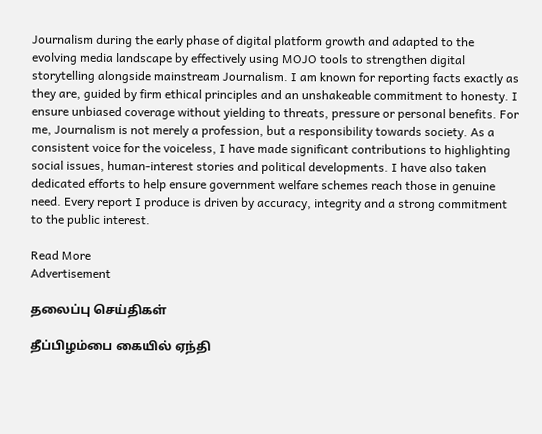Journalism during the early phase of digital platform growth and adapted to the evolving media landscape by effectively using MOJO tools to strengthen digital storytelling alongside mainstream Journalism. I am known for reporting facts exactly as they are, guided by firm ethical principles and an unshakeable commitment to honesty. I ensure unbiased coverage without yielding to threats, pressure or personal benefits. For me, Journalism is not merely a profession, but a responsibility towards society. As a consistent voice for the voiceless, I have made significant contributions to highlighting social issues, human-interest stories and political developments. I have also taken dedicated efforts to help ensure government welfare schemes reach those in genuine need. Every report I produce is driven by accuracy, integrity and a strong commitment to the public interest.

Read More
Advertisement

தலைப்பு செய்திகள்

தீப்பிழம்பை கையில் ஏந்தி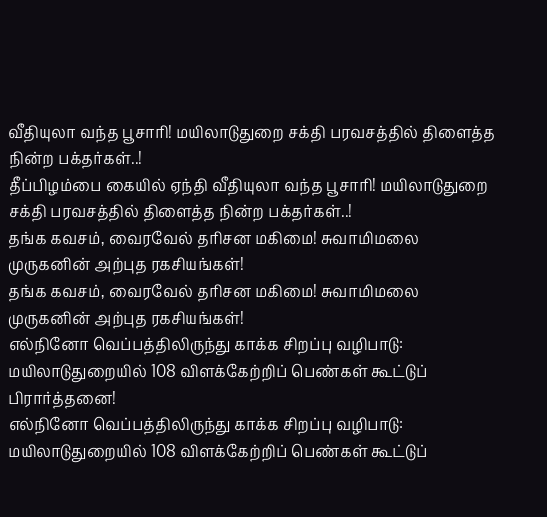வீதியுலா வந்த பூசாரி! மயிலாடுதுறை சக்தி பரவசத்தில் திளைத்த நின்ற பக்தர்கள்..!
தீப்பிழம்பை கையில் ஏந்தி வீதியுலா வந்த பூசாரி! மயிலாடுதுறை சக்தி பரவசத்தில் திளைத்த நின்ற பக்தர்கள்..!
தங்க கவசம், வைரவேல் தரிசன மகிமை! சுவாமிமலை முருகனின் அற்புத ரகசியங்கள்!
தங்க கவசம், வைரவேல் தரிசன மகிமை! சுவாமிமலை முருகனின் அற்புத ரகசியங்கள்!
எல்நினோ வெப்பத்திலிருந்து காக்க சிறப்பு வழிபாடு: மயிலாடுதுறையில் 108 விளக்கேற்றிப் பெண்கள் கூட்டுப் பிரார்த்தனை!
எல்நினோ வெப்பத்திலிருந்து காக்க சிறப்பு வழிபாடு: மயிலாடுதுறையில் 108 விளக்கேற்றிப் பெண்கள் கூட்டுப்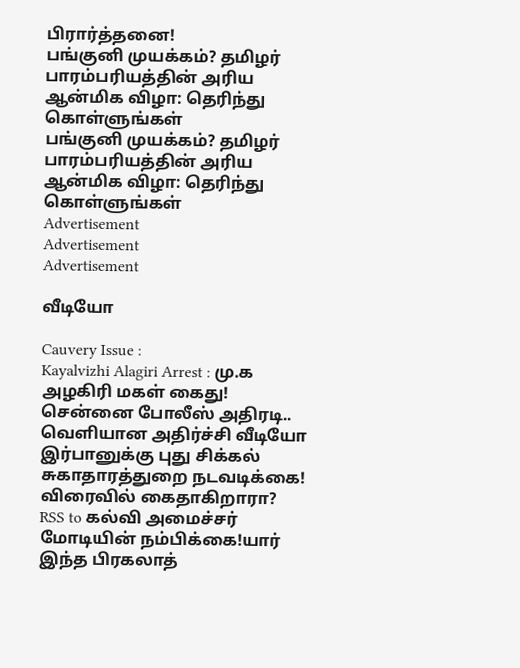பிரார்த்தனை!
பங்குனி முயக்கம்? தமிழர் பாரம்பரியத்தின் அரிய ஆன்மிக விழா: தெரிந்து கொள்ளுங்கள்
பங்குனி முயக்கம்? தமிழர் பாரம்பரியத்தின் அரிய ஆன்மிக விழா: தெரிந்து கொள்ளுங்கள்
Advertisement
Advertisement
Advertisement

வீடியோ

Cauvery Issue :
Kayalvizhi Alagiri Arrest : மு.க அழகிரி மகள் கைது! சென்னை போலீஸ் அதிரடி.. வெளியான அதிர்ச்சி வீடியோ
இர்பானுக்கு புது சிக்கல் சுகாதாரத்துறை நடவடிக்கை! விரைவில் கைதாகிறாரா?
RSS to கல்வி அமைச்சர் மோடியின் நம்பிக்கை!யார் இந்த பிரகலாத்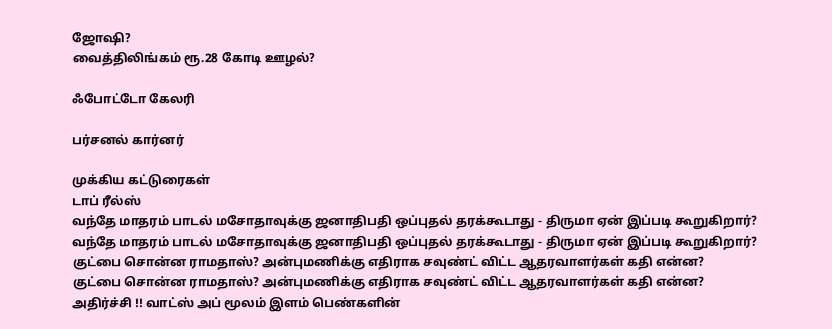ஜோஷி?
வைத்திலிங்கம் ரூ.28 கோடி ஊழல்?

ஃபோட்டோ கேலரி

பர்சனல் கார்னர்

முக்கிய கட்டுரைகள்
டாப் ரீல்ஸ்
வந்தே மாதரம் பாடல் மசோதாவுக்கு ஜனாதிபதி ஒப்புதல் தரக்கூடாது - திருமா ஏன் இப்படி கூறுகிறார்?
வந்தே மாதரம் பாடல் மசோதாவுக்கு ஜனாதிபதி ஒப்புதல் தரக்கூடாது - திருமா ஏன் இப்படி கூறுகிறார்?
குட்பை சொன்ன ராமதாஸ்? அன்புமணிக்கு எதிராக சவுண்ட் விட்ட ஆதரவாளர்கள் கதி என்ன?
குட்பை சொன்ன ராமதாஸ்? அன்புமணிக்கு எதிராக சவுண்ட் விட்ட ஆதரவாளர்கள் கதி என்ன?
அதிர்ச்சி !! வாட்ஸ் அப் மூலம் இளம் பெண்களின்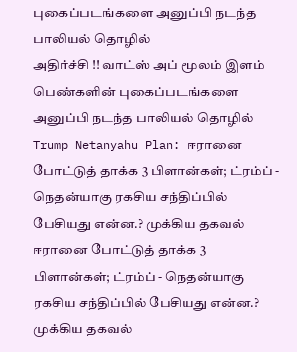புகைப்படங்களை அனுப்பி நடந்த பாலியல் தொழில்
அதிர்ச்சி !! வாட்ஸ் அப் மூலம் இளம் பெண்களின் புகைப்படங்களை அனுப்பி நடந்த பாலியல் தொழில்
Trump Netanyahu Plan: ஈரானை போட்டுத் தாக்க 3 பிளான்கள்; ட்ரம்ப் - நெதன்யாகு ரகசிய சந்திப்பில் பேசியது என்ன.? முக்கிய தகவல்
ஈரானை போட்டுத் தாக்க 3 பிளான்கள்; ட்ரம்ப் - நெதன்யாகு ரகசிய சந்திப்பில் பேசியது என்ன.? முக்கிய தகவல்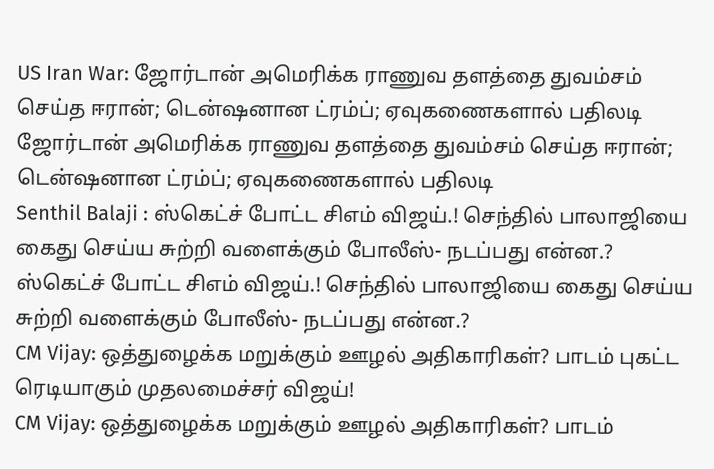US Iran War: ஜோர்டான் அமெரிக்க ராணுவ தளத்தை துவம்சம் செய்த ஈரான்; டென்ஷனான ட்ரம்ப்; ஏவுகணைகளால் பதிலடி
ஜோர்டான் அமெரிக்க ராணுவ தளத்தை துவம்சம் செய்த ஈரான்; டென்ஷனான ட்ரம்ப்; ஏவுகணைகளால் பதிலடி
Senthil Balaji : ஸ்கெட்ச் போட்ட சிஎம் விஜய்.! செந்தில் பாலாஜியை கைது செய்ய சுற்றி வளைக்கும் போலீஸ்- நடப்பது என்ன.?
ஸ்கெட்ச் போட்ட சிஎம் விஜய்.! செந்தில் பாலாஜியை கைது செய்ய சுற்றி வளைக்கும் போலீஸ்- நடப்பது என்ன.?
CM Vijay: ஒத்துழைக்க மறுக்கும் ஊழல் அதிகாரிகள்? பாடம் புகட்ட ரெடியாகும் முதலமைச்சர் விஜய்!
CM Vijay: ஒத்துழைக்க மறுக்கும் ஊழல் அதிகாரிகள்? பாடம்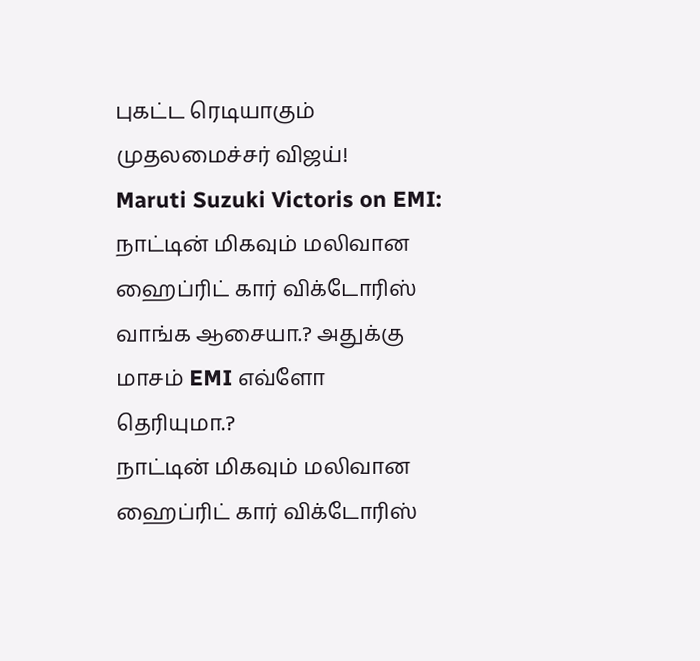புகட்ட ரெடியாகும் முதலமைச்சர் விஜய்!
Maruti Suzuki Victoris on EMI: நாட்டின் மிகவும் மலிவான ஹைப்ரிட் கார் விக்டோரிஸ் வாங்க ஆசையா.? அதுக்கு மாசம் EMI எவ்ளோ தெரியுமா.?
நாட்டின் மிகவும் மலிவான ஹைப்ரிட் கார் விக்டோரிஸ்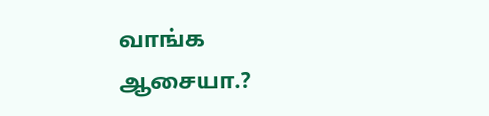வாங்க ஆசையா.?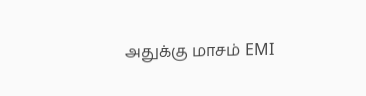அதுக்கு மாசம் EMI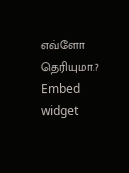எவ்ளோ தெரியுமா.?
Embed widget